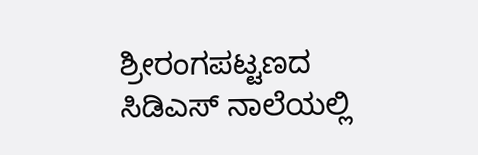ಶ್ರೀರಂಗಪಟ್ಟಣದ ಸಿಡಿಎಸ್ ನಾಲೆಯಲ್ಲಿ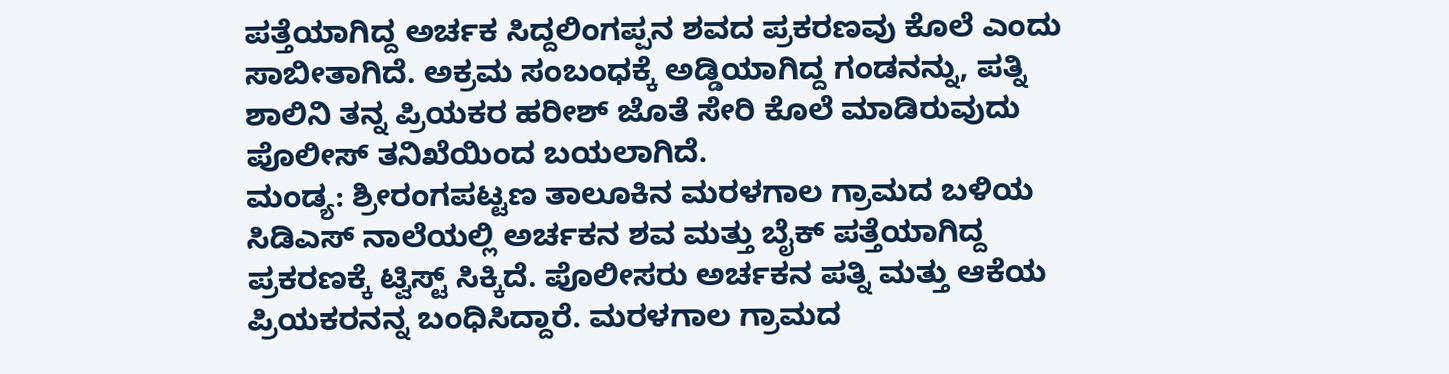ಪತ್ತೆಯಾಗಿದ್ದ ಅರ್ಚಕ ಸಿದ್ದಲಿಂಗಪ್ಪನ ಶವದ ಪ್ರಕರಣವು ಕೊಲೆ ಎಂದು ಸಾಬೀತಾಗಿದೆ. ಅಕ್ರಮ ಸಂಬಂಧಕ್ಕೆ ಅಡ್ಡಿಯಾಗಿದ್ದ ಗಂಡನನ್ನು, ಪತ್ನಿ ಶಾಲಿನಿ ತನ್ನ ಪ್ರಿಯಕರ ಹರೀಶ್ ಜೊತೆ ಸೇರಿ ಕೊಲೆ ಮಾಡಿರುವುದು ಪೊಲೀಸ್ ತನಿಖೆಯಿಂದ ಬಯಲಾಗಿದೆ.
ಮಂಡ್ಯ: ಶ್ರೀರಂಗಪಟ್ಟಣ ತಾಲೂಕಿನ ಮರಳಗಾಲ ಗ್ರಾಮದ ಬಳಿಯ ಸಿಡಿಎಸ್ ನಾಲೆಯಲ್ಲಿ ಅರ್ಚಕನ ಶವ ಮತ್ತು ಬೈಕ್ ಪತ್ತೆಯಾಗಿದ್ದ ಪ್ರಕರಣಕ್ಕೆ ಟ್ವಿಸ್ಟ್ ಸಿಕ್ಕಿದೆ. ಪೊಲೀಸರು ಅರ್ಚಕನ ಪತ್ನಿ ಮತ್ತು ಆಕೆಯ ಪ್ರಿಯಕರನನ್ನ ಬಂಧಿಸಿದ್ದಾರೆ. ಮರಳಗಾಲ ಗ್ರಾಮದ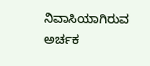ನಿವಾಸಿಯಾಗಿರುವ ಅರ್ಚಕ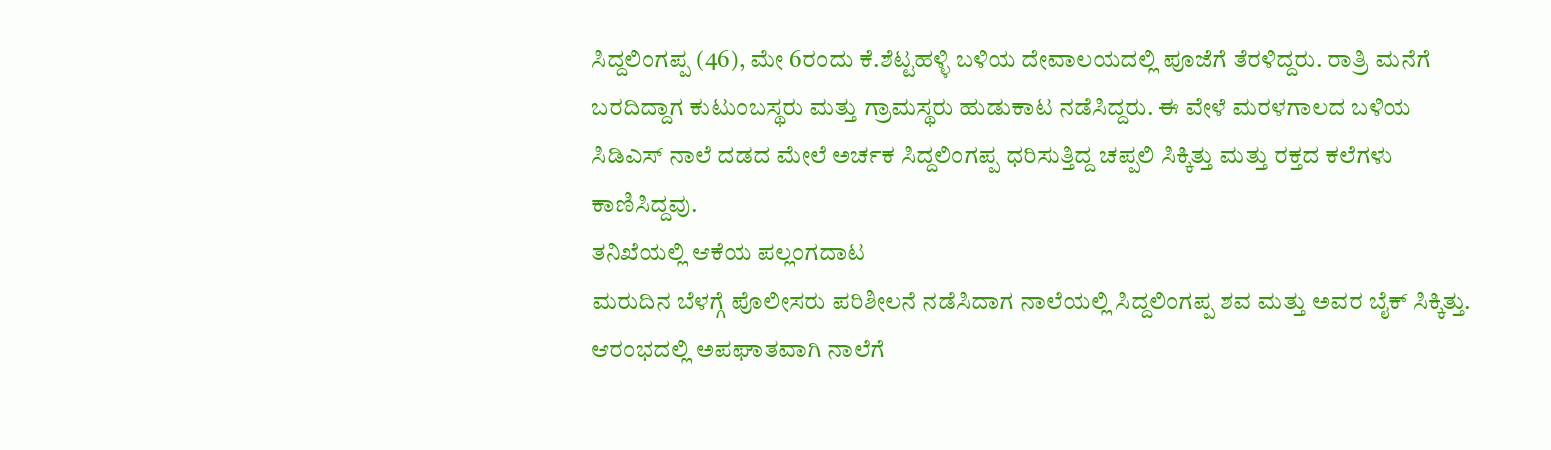ಸಿದ್ದಲಿಂಗಪ್ಪ (46), ಮೇ 6ರಂದು ಕೆ.ಶೆಟ್ಟಹಳ್ಳಿ ಬಳಿಯ ದೇವಾಲಯದಲ್ಲಿ ಪೂಜೆಗೆ ತೆರಳಿದ್ದರು. ರಾತ್ರಿ ಮನೆಗೆ ಬರದಿದ್ದಾಗ ಕುಟುಂಬಸ್ಥರು ಮತ್ತು ಗ್ರಾಮಸ್ಥರು ಹುಡುಕಾಟ ನಡೆಸಿದ್ದರು. ಈ ವೇಳೆ ಮರಳಗಾಲದ ಬಳಿಯ ಸಿಡಿಎಸ್ ನಾಲೆ ದಡದ ಮೇಲೆ ಅರ್ಚಕ ಸಿದ್ದಲಿಂಗಪ್ಪ ಧರಿಸುತ್ತಿದ್ದ ಚಪ್ಪಲಿ ಸಿಕ್ಕಿತ್ತು ಮತ್ತು ರಕ್ತದ ಕಲೆಗಳು ಕಾಣಿಸಿದ್ದವು.
ತನಿಖೆಯಲ್ಲಿ ಆಕೆಯ ಪಲ್ಲಂಗದಾಟ
ಮರುದಿನ ಬೆಳಗ್ಗೆ ಪೊಲೀಸರು ಪರಿಶೀಲನೆ ನಡೆಸಿದಾಗ ನಾಲೆಯಲ್ಲಿ ಸಿದ್ದಲಿಂಗಪ್ಪ ಶವ ಮತ್ತು ಅವರ ಬೈಕ್ ಸಿಕ್ಕಿತ್ತು. ಆರಂಭದಲ್ಲಿ ಅಪಘಾತವಾಗಿ ನಾಲೆಗೆ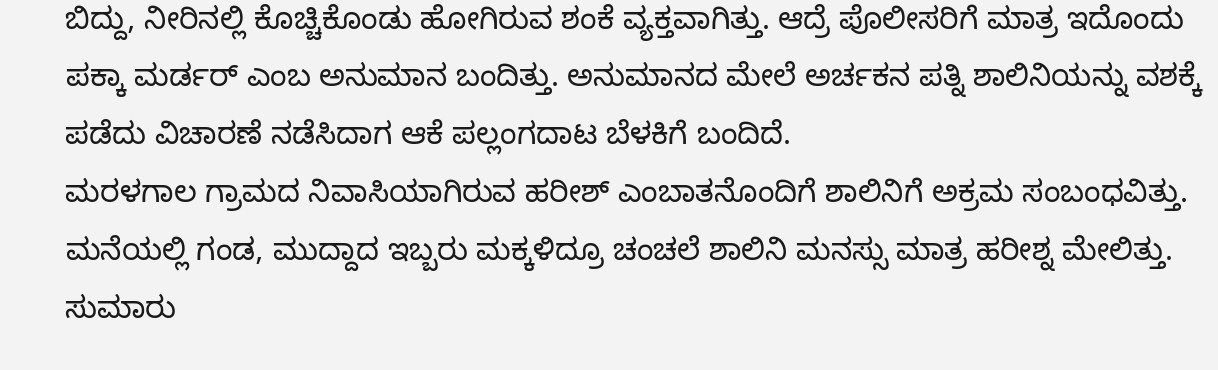ಬಿದ್ದು, ನೀರಿನಲ್ಲಿ ಕೊಚ್ಚಿಕೊಂಡು ಹೋಗಿರುವ ಶಂಕೆ ವ್ಯಕ್ತವಾಗಿತ್ತು. ಆದ್ರೆ ಪೊಲೀಸರಿಗೆ ಮಾತ್ರ ಇದೊಂದು ಪಕ್ಕಾ ಮರ್ಡರ್ ಎಂಬ ಅನುಮಾನ ಬಂದಿತ್ತು. ಅನುಮಾನದ ಮೇಲೆ ಅರ್ಚಕನ ಪತ್ನಿ ಶಾಲಿನಿಯನ್ನು ವಶಕ್ಕೆ ಪಡೆದು ವಿಚಾರಣೆ ನಡೆಸಿದಾಗ ಆಕೆ ಪಲ್ಲಂಗದಾಟ ಬೆಳಕಿಗೆ ಬಂದಿದೆ.
ಮರಳಗಾಲ ಗ್ರಾಮದ ನಿವಾಸಿಯಾಗಿರುವ ಹರೀಶ್ ಎಂಬಾತನೊಂದಿಗೆ ಶಾಲಿನಿಗೆ ಅಕ್ರಮ ಸಂಬಂಧವಿತ್ತು. ಮನೆಯಲ್ಲಿ ಗಂಡ, ಮುದ್ದಾದ ಇಬ್ಬರು ಮಕ್ಕಳಿದ್ರೂ ಚಂಚಲೆ ಶಾಲಿನಿ ಮನಸ್ಸು ಮಾತ್ರ ಹರೀಶ್ನ ಮೇಲಿತ್ತು. ಸುಮಾರು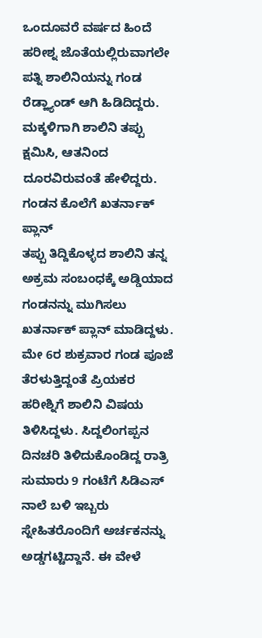ಒಂದೂವರೆ ವರ್ಷದ ಹಿಂದೆ ಹರೀಶ್ನ ಜೊತೆಯಲ್ಲಿರುವಾಗಲೇ ಪತ್ನಿ ಶಾಲಿನಿಯನ್ನು ಗಂಡ ರೆಡ್ಹ್ಯಾಂಡ್ ಆಗಿ ಹಿಡಿದಿದ್ದರು. ಮಕ್ಕಳಿಗಾಗಿ ಶಾಲಿನಿ ತಪ್ಪು ಕ್ಷಮಿಸಿ, ಆತನಿಂದ ದೂರವಿರುವಂತೆ ಹೇಳಿದ್ದರು.
ಗಂಡನ ಕೊಲೆಗೆ ಖತರ್ನಾಕ್ ಪ್ಲಾನ್
ತಪ್ಪು ತಿದ್ದಿಕೊಳ್ಳದ ಶಾಲಿನಿ ತನ್ನ ಅಕ್ರಮ ಸಂಬಂಧಕ್ಕೆ ಅಡ್ಡಿಯಾದ ಗಂಡನನ್ನು ಮುಗಿಸಲು ಖತರ್ನಾಕ್ ಪ್ಲಾನ್ ಮಾಡಿದ್ದಳು. ಮೇ 6ರ ಶುಕ್ರವಾರ ಗಂಡ ಪೂಜೆ ತೆರಳುತ್ತಿದ್ದಂತೆ ಪ್ರಿಯಕರ ಹರೀಶ್ನಿಗೆ ಶಾಲಿನಿ ವಿಷಯ ತಿಳಿಸಿದ್ದಳು. ಸಿದ್ದಲಿಂಗಪ್ಪನ ದಿನಚರಿ ತಿಳಿದುಕೊಂಡಿದ್ದ ರಾತ್ರಿ ಸುಮಾರು 9 ಗಂಟೆಗೆ ಸಿಡಿಎಸ್ ನಾಲೆ ಬಳಿ ಇಬ್ಬರು ಸ್ನೇಹಿತರೊಂದಿಗೆ ಅರ್ಚಕನನ್ನು ಅಡ್ಡಗಟ್ಟಿದ್ದಾನೆ. ಈ ವೇಳೆ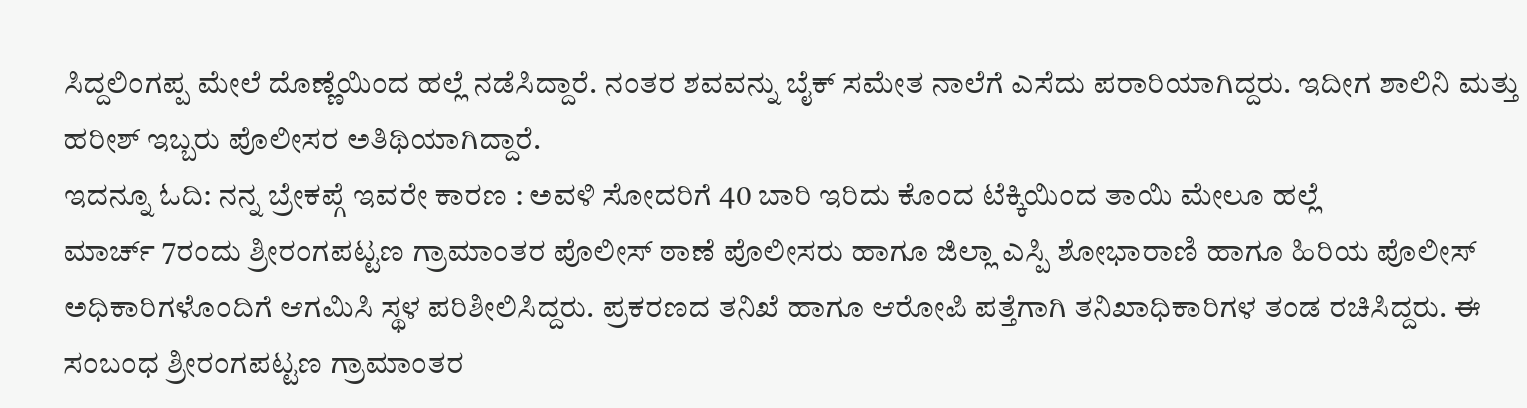ಸಿದ್ದಲಿಂಗಪ್ಪ ಮೇಲೆ ದೊಣ್ಣೆಯಿಂದ ಹಲ್ಲೆ ನಡೆಸಿದ್ದಾರೆ. ನಂತರ ಶವವನ್ನು ಬೈಕ್ ಸಮೇತ ನಾಲೆಗೆ ಎಸೆದು ಪರಾರಿಯಾಗಿದ್ದರು. ಇದೀಗ ಶಾಲಿನಿ ಮತ್ತು ಹರೀಶ್ ಇಬ್ಬರು ಪೊಲೀಸರ ಅತಿಥಿಯಾಗಿದ್ದಾರೆ.
ಇದನ್ನೂ ಓದಿ: ನನ್ನ ಬ್ರೇಕಪ್ಗೆ ಇವರೇ ಕಾರಣ : ಅವಳಿ ಸೋದರಿಗೆ 40 ಬಾರಿ ಇರಿದು ಕೊಂದ ಟೆಕ್ಕಿಯಿಂದ ತಾಯಿ ಮೇಲೂ ಹಲ್ಲೆ
ಮಾರ್ಚ್ 7ರಂದು ಶ್ರೀರಂಗಪಟ್ಟಣ ಗ್ರಾಮಾಂತರ ಪೊಲೀಸ್ ಠಾಣೆ ಪೊಲೀಸರು ಹಾಗೂ ಜಿಲ್ಲಾ ಎಸ್ಪಿ ಶೋಭಾರಾಣಿ ಹಾಗೂ ಹಿರಿಯ ಪೊಲೀಸ್ ಅಧಿಕಾರಿಗಳೊಂದಿಗೆ ಆಗಮಿಸಿ ಸ್ಥಳ ಪರಿಶೀಲಿಸಿದ್ದರು. ಪ್ರಕರಣದ ತನಿಖೆ ಹಾಗೂ ಆರೋಪಿ ಪತ್ತೆಗಾಗಿ ತನಿಖಾಧಿಕಾರಿಗಳ ತಂಡ ರಚಿಸಿದ್ದರು. ಈ ಸಂಬಂಧ ಶ್ರೀರಂಗಪಟ್ಟಣ ಗ್ರಾಮಾಂತರ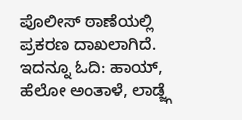ಪೊಲೀಸ್ ಠಾಣೆಯಲ್ಲಿ ಪ್ರಕರಣ ದಾಖಲಾಗಿದೆ.
ಇದನ್ನೂ ಓದಿ: ಹಾಯ್, ಹೆಲೋ ಅಂತಾಳೆ, ಲಾಡ್ಜ್ಗೆ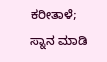ಕರೀತಾಳೆ; ಸ್ನಾನ ಮಾಡಿ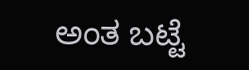ಅಂತ ಬಟ್ಟೆ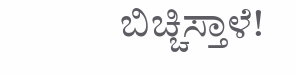ಬಿಚ್ಚಿಸ್ತಾಳೆ!